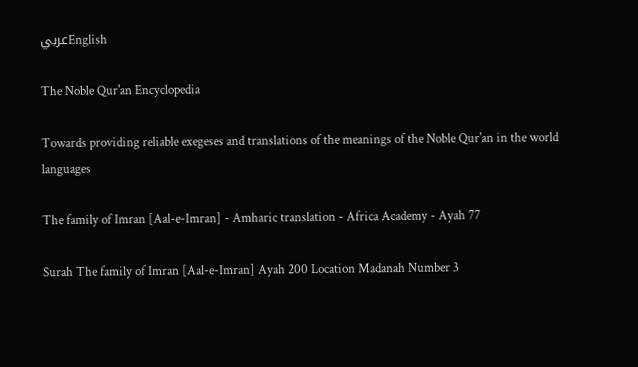عربيEnglish

The Noble Qur'an Encyclopedia

Towards providing reliable exegeses and translations of the meanings of the Noble Qur'an in the world languages

The family of Imran [Aal-e-Imran] - Amharic translation - Africa Academy - Ayah 77

Surah The family of Imran [Aal-e-Imran] Ayah 200 Location Madanah Number 3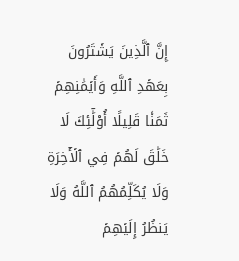إِنَّ ٱلَّذِينَ يَشۡتَرُونَ بِعَهۡدِ ٱللَّهِ وَأَيۡمَٰنِهِمۡ ثَمَنٗا قَلِيلًا أُوْلَٰٓئِكَ لَا خَلَٰقَ لَهُمۡ فِي ٱلۡأٓخِرَةِ وَلَا يُكَلِّمُهُمُ ٱللَّهُ وَلَا يَنظُرُ إِلَيۡهِمۡ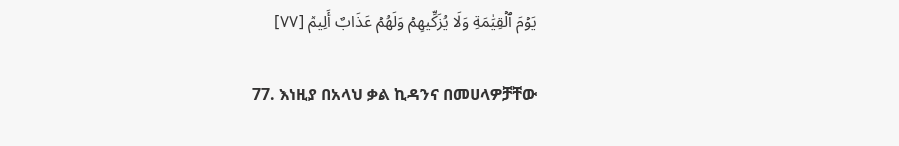يَوۡمَ ٱلۡقِيَٰمَةِ وَلَا يُزَكِّيهِمۡ وَلَهُمۡ عَذَابٌ أَلِيمٞ [٧٧]

77. እነዚያ በአላህ ቃል ኪዳንና በመሀላዎቻቸው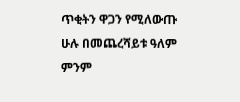ጥቂትን ዋጋን የሚለውጡ ሁሉ በመጨረሻይቱ ዓለም ምንም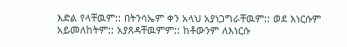እድል የላቸዉም:: በትንሳኤም ቀን አላህ አያነጋግራቸዉም:: ወደ እነርሱም አይመለከትም:: አያጸዳቸዉምም:: ከቶውንም ለእነርሱ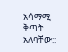አሳማሚ ቅጣት አለባቸው::